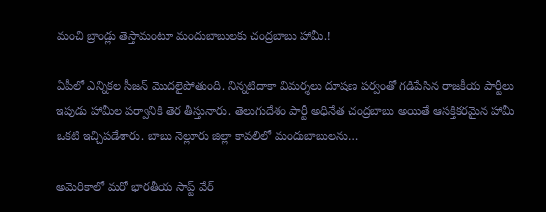మంచి బ్రాండ్లు తెస్తామంటూ మందుబాబులకు చంద్రబాబు హామీ.!

ఏపీలో ఎన్నికల సీజన్ మొదలైపోతుంది. నిన్నటిదాకా విమర్శలు దూషణ పర్వంతో గడిపేసిన రాజకీయ పార్టీలు ఇపుడు హామీల పర్వానికి తెర తీస్తునారు. తెలుగుదేశం పార్టీ అధినేత చంద్రబాబు అయితే ఆసక్తికరమైన హామీ ఒకటి ఇచ్చిపడేశారు. బాబు నెల్లూరు జిల్లా కావలిలో మందుబాబులను…

అమెరికాలో మరో భారతీయ సాప్ట్ వేర్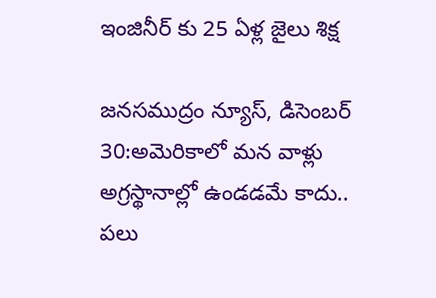ఇంజినీర్ కు 25 ఏళ్ల జైలు శిక్ష

జనసముద్రం న్యూస్, డిసెంబర్ 30:అమెరికాలో మన వాళ్లు అగ్రస్థానాల్లో ఉండడమే కాదు.. పలు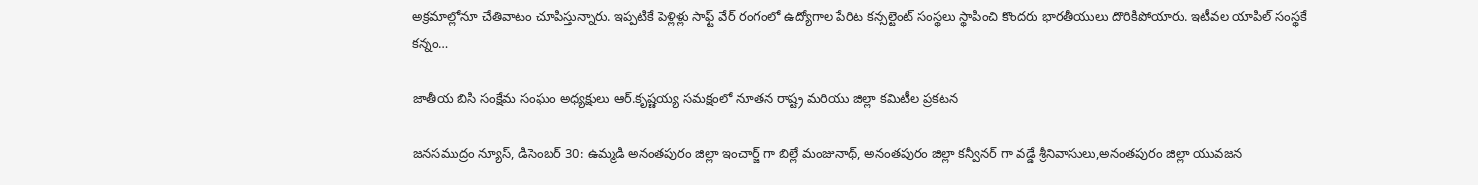అక్రమాల్లోనూ చేతివాటం చూపిస్తున్నారు. ఇప్పటికే పెళ్లిళ్లు సాఫ్ట్ వేర్ రంగంలో ఉద్యోగాల పేరిట కన్సల్టెంట్ సంస్థలు స్థాపించి కొందరు భారతీయులు దొరికిపోయారు. ఇటీవల యాపిల్ సంస్థకే కన్నం…

జాతీయ బిసి సంక్షేమ సంఘం అధ్యక్షులు ఆర్.కృష్ణయ్య సమక్షంలో నూతన రాష్ట్ర మరియు జిల్లా కమిటీల ప్రకటన

జనసముద్రం న్యూస్, డిసెంబర్ 30: ఉమ్మడి అనంతపురం జిల్లా ఇంచార్జ్ గా బిల్లే మంజునాథ్, అనంతపురం జిల్లా కన్వీనర్ గా వడ్డే శ్రీనివాసులు,అనంతపురం జిల్లా యువజన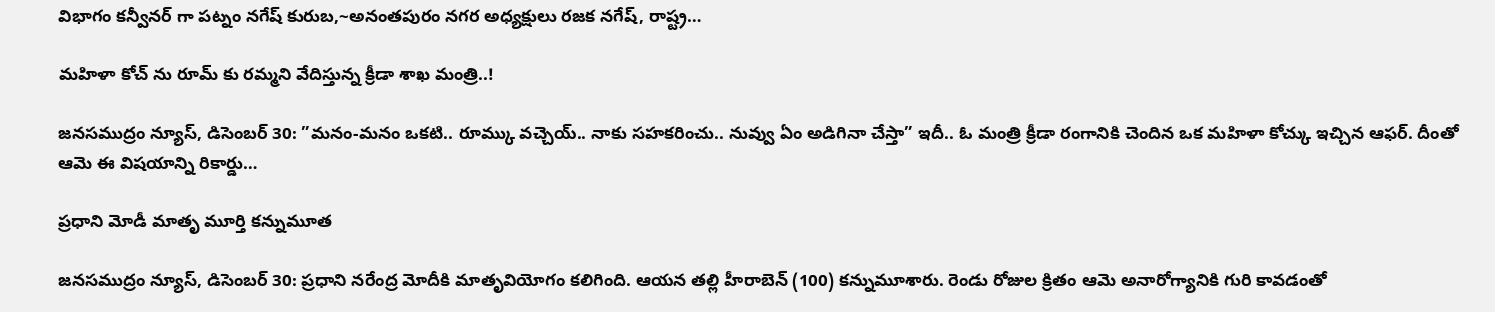విభాగం కన్వీనర్ గా పట్నం నగేష్ కురుబ,~అనంతపురం నగర అధ్యక్షులు రజక నగేష్, రాష్ట్ర…

మహిళా కోచ్ ను రూమ్ కు రమ్మని వేదిస్తున్న క్రీడా శాఖ మంత్రి..!

జనసముద్రం న్యూస్, డిసెంబర్ 30: ”మనం-మనం ఒకటి.. రూమ్కు వచ్చెయ్.. నాకు సహకరించు.. నువ్వు ఏం అడిగినా చేస్తా” ఇదీ.. ఓ మంత్రి క్రీడా రంగానికి చెందిన ఒక మహిళా కోచ్కు ఇచ్చిన ఆఫర్. దీంతో ఆమె ఈ విషయాన్ని రికార్డు…

ప్రధాని మోడీ మాతృ మూర్తి కన్నుమూత

జనసముద్రం న్యూస్, డిసెంబర్ 30: ప్రధాని నరేంద్ర మోదీకి మాతృవియోగం కలిగింది. ఆయన తల్లి హీరాబెన్ (100) కన్నుమూశారు. రెండు రోజుల క్రితం ఆమె అనారోగ్యానికి గురి కావడంతో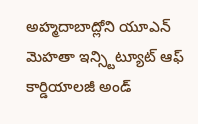అహ్మదాబాద్లోని యూఎన్ మెహతా ఇన్స్టిట్యూట్ ఆఫ్ కార్డియాలజీ అండ్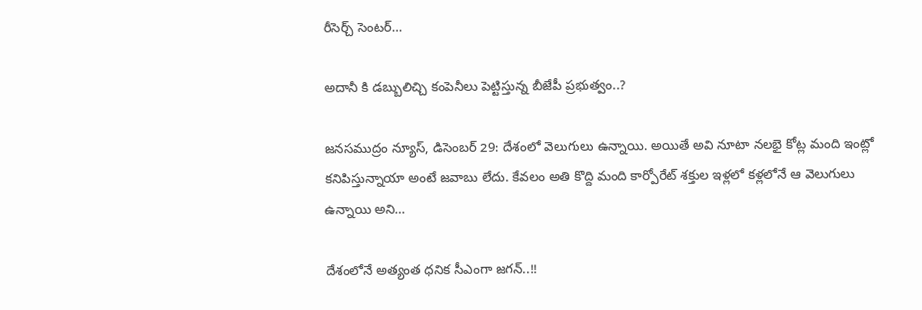రీసెర్చ్ సెంటర్…

అదానీ కి డబ్బులిచ్చి కంపెనీలు పెట్టిస్తున్న బీజేపీ ప్రభుత్వం..?

జనసముద్రం న్యూస్, డిసెంబర్ 29: దేశంలో వెలుగులు ఉన్నాయి. అయితే అవి నూటా నలభై కోట్ల మంది ఇంట్లో కనిపిస్తున్నాయా అంటే జవాబు లేదు. కేవలం అతి కొద్ది మంది కార్పోరేట్ శక్తుల ఇళ్లలో కళ్లలోనే ఆ వెలుగులు ఉన్నాయి అని…

దేశంలోనే అత్యంత ధనిక సీఎంగా జగన్..!!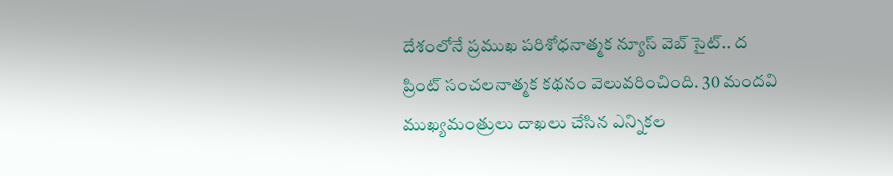దేశంలోనే ప్రముఖ పరిశోధనాత్మక న్యూస్ వెబ్ సైట్.. ద ప్రింట్ సంచలనాత్మక కథనం వెలువరించింది. 30 మందవి ముఖ్యమంత్రులు దాఖలు చేసిన ఎన్నికల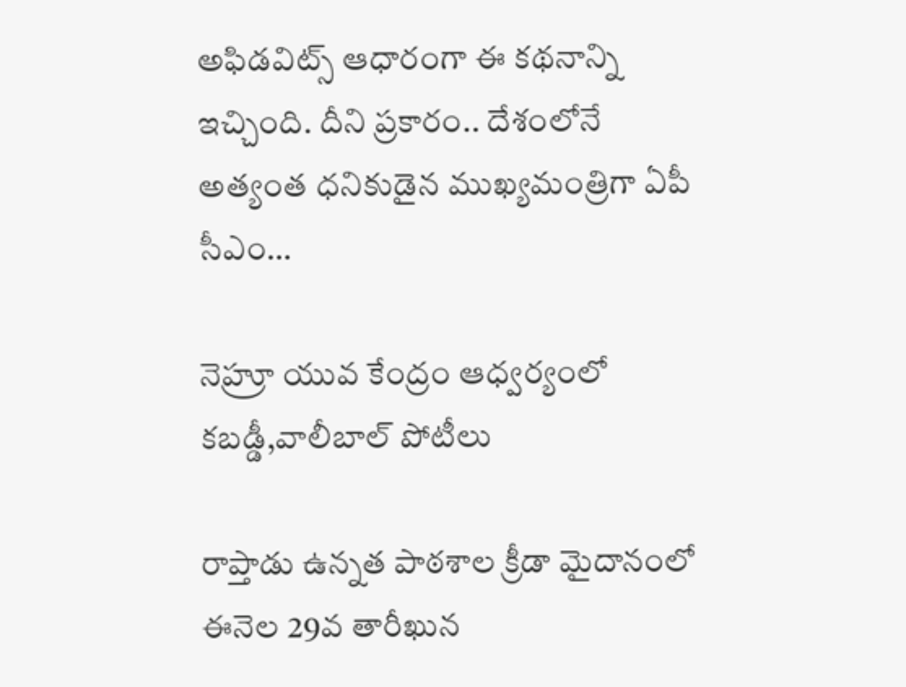అఫిడవిట్స్ ఆధారంగా ఈ కథనాన్ని ఇచ్చింది. దీని ప్రకారం.. దేశంలోనే అత్యంత ధనికుడైన ముఖ్యమంత్రిగా ఏపీ సీఎం…

నెహ్రూ యువ కేంద్రం ఆధ్వర్యంలో కబడ్డీ,వాలీబాల్ పోటీలు

రాప్తాడు ఉన్నత పాఠశాల క్రీడా మైదానంలో ఈనెల 29వ తారీఖున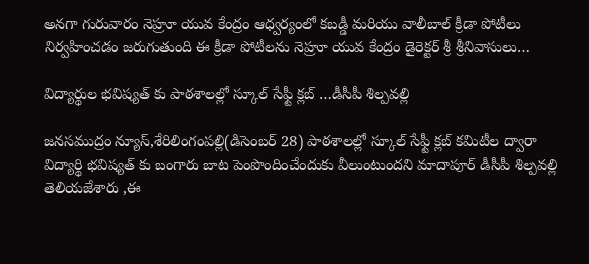అనగా గురువారం నెహ్రూ యువ కేంద్రం ఆధ్వర్యంలో కబడ్డీ మరియు వాలీబాల్ క్రీడా పోటీలు నిర్వహించడం జరుగుతుంది ఈ క్రీడా పోటీలను నెహ్రూ యువ కేంద్రం డైరెక్టర్ శ్రీ శ్రీనివాసులు…

విద్యార్థుల భవిష్యత్ కు పాఠశాలల్లో స్కూల్ సేఫ్టీ క్లబ్ …డీసీపీ శిల్పవల్లి

జనసముద్రం న్యూస్,శేరిలింగంపల్లి(డిసెంబర్ 28) పాఠశాలల్లో స్కూల్ సేఫ్టీ క్లబ్ కమిటీల ద్వారా విద్యార్థి భవిష్యత్ కు బంగారు బాట పెంపొందించేందుకు వీలుంటుందని మాదాపూర్ డీసీపీ శిల్పవల్లి తెలియజేశారు ,ఈ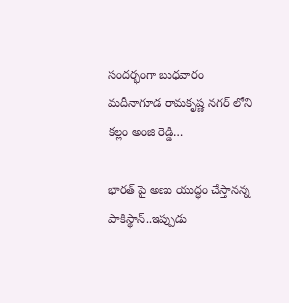సందర్భంగా బుధవారం మదీనాగూడ రామకృష్ణ నగర్ లోని కల్లం అంజి రెడ్డి…

భారత్ పై అణు యుద్ధం చేస్తానన్న పాకిస్థాన్..ఇప్పుడు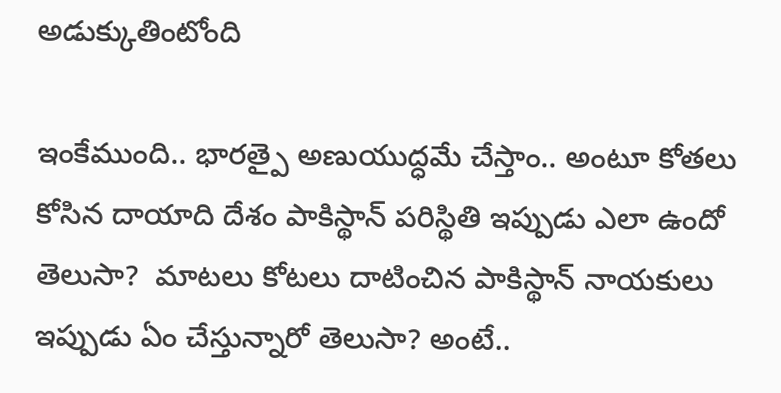అడుక్కుతింటోంది

ఇంకేముంది.. భారత్పై అణుయుద్ధమే చేస్తాం.. అంటూ కోతలు కోసిన దాయాది దేశం పాకిస్థాన్ పరిస్థితి ఇప్పుడు ఎలా ఉందో తెలుసా?  మాటలు కోటలు దాటించిన పాకిస్థాన్ నాయకులు ఇప్పుడు ఏం చేస్తున్నారో తెలుసా? అంటే..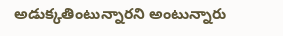అడుక్కతింటున్నారని అంటున్నారు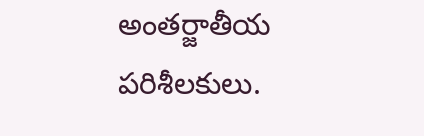అంతర్జాతీయ పరిశీలకులు.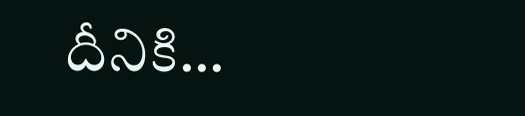దీనికి…